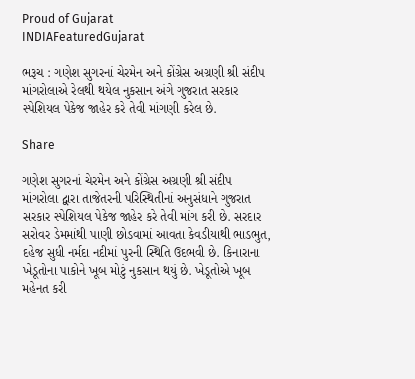Proud of Gujarat
INDIAFeaturedGujarat

ભરૂચ : ગણેશ સુગરનાં ચેરમેન અને કોંગ્રેસ અગ્રણી શ્રી સંદીપ માંગરોલાએ રેલથી થયેલ નુકસાન અંગે ગુજરાત સરકાર સ્પેશિયલ પેકેજ જાહેર કરે તેવી માંગણી કરેલ છે.

Share

ગણેશ સુગરનાં ચેરમેન અને કોંગ્રેસ અગ્રણી શ્રી સંદીપ માંગરોલા દ્વારા તાજેતરની પરિસ્થિતીનાં અનુસંધાને ગુજરાત સરકાર સ્પેશિયલ પેકેજ જાહેર કરે તેવી માંગ કરી છે. સરદાર સરોવર ડેમમાંથી પાણી છોડવામાં આવતા કેવડીયાથી ભાડભુત, દહેજ સુધી નર્મદા નદીમાં પુરની સ્થિતિ ઉદભવી છે. કિનારાના ખેડૂતોના પાકોને ખૂબ મોટું નુકસાન થયું છે. ખેડૂતોએ ખૂબ મહેનત કરી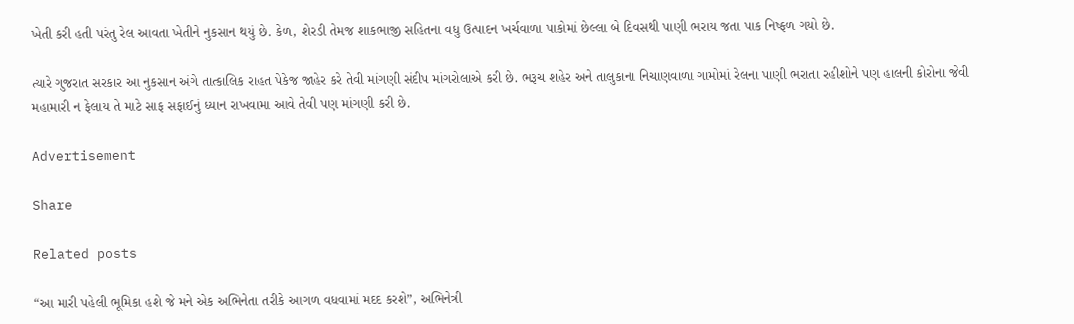ખેતી કરી હતી પરંતુ રેલ આવતા ખેતીને નુકસાન થયું છે. કેળ, શેરડી તેમજ શાકભાજી સહિતના વધુ ઉત્પાદન ખર્ચવાળા પાકોમાં છેલ્લા બે દિવસથી પાણી ભરાય જતા પાક નિષ્ફળ ગયો છે.

ત્યારે ગુજરાત સરકાર આ નુકસાન અંગે તાત્કાલિક રાહત પેકેજ જાહેર કરે તેવી માંગણી સંદીપ માંગરોલાએ કરી છે. ભરૂચ શહેર અને તાલુકાના નિચાણવાળા ગામોમાં રેલના પાણી ભરાતા રહીશોને પણ હાલની કોરોના જેવી મહામારી ન ફેલાય તે માટે સાફ સફાઈનું ધ્યાન રાખવામા આવે તેવી પણ માંગણી કરી છે.

Advertisement

Share

Related posts

“આ મારી પહેલી ભૂમિકા હશે જે મને એક અભિનેતા તરીકે આગળ વધવામાં મદદ કરશે”, અભિનેત્રી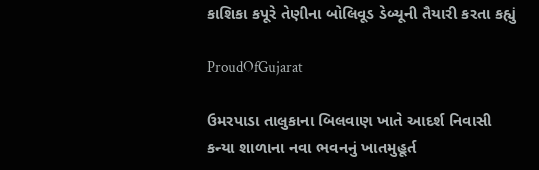કાશિકા કપૂરે તેણીના બોલિવૂડ ડેબ્યૂની તૈયારી કરતા કહ્યું

ProudOfGujarat

ઉમરપાડા તાલુકાના બિલવાણ ખાતે આદર્શ નિવાસી કન્યા શાળાના નવા ભવનનું ખાતમુહૂર્ત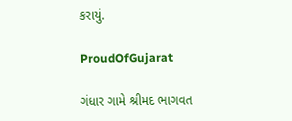કરાયું.

ProudOfGujarat

ગંધાર ગામે શ્રીમદ ભાગવત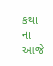કથા ના આજે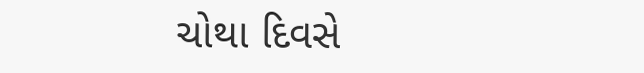ચોથા દિવસે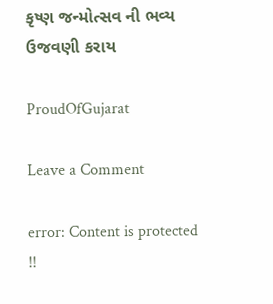કૃષ્ણ જન્મોત્સવ ની ભવ્ય ઉજવણી કરાય

ProudOfGujarat

Leave a Comment

error: Content is protected !!